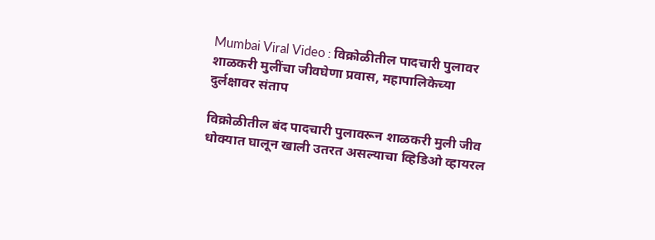Mumbai Viral Video : विक्रोळीतील पादचारी पुलावर शाळकरी मुलींचा जीवघेणा प्रवास, महापालिकेच्या दुर्लक्षावर संताप

विक्रोळीतील बंद पादचारी पुलावरून शाळकरी मुली जीव धोक्यात घालून खाली उतरत असल्याचा व्हिडिओ व्हायरल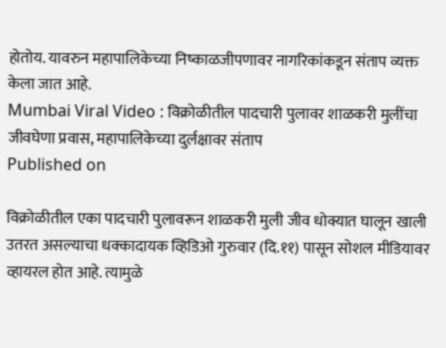होतोय. यावरुन महापालिकेच्या निष्काळजीपणावर नागरिकांकडून संताप व्यक्त केला जात आहे.
Mumbai Viral Video : विक्रोळीतील पादचारी पुलावर शाळकरी मुलींचा जीवघेणा प्रवास, महापालिकेच्या दुर्लक्षावर संताप
Published on

विक्रोळीतील एका पादचारी पुलावरून शाळकरी मुली जीव धोक्यात घालून खाली उतरत असल्याचा धक्कादायक व्हिडिओ गुरुवार (दि.११) पासून सोशल मीडियावर व्हायरल होत आहे. त्यामुळे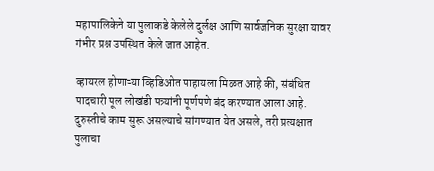महापालिकेने या पुलाकडे केलेले दुर्लक्ष आणि सार्वजनिक सुरक्षा यावर गंभीर प्रश्न उपस्थित केले जात आहेत.

व्हायरल होणाऱ्या व्हिडिओत पाहायला मिळत आहे की, संबंधित पादचारी पूल लोखंडी पत्र्यांनी पूर्णपणे बंद करण्यात आला आहे. दुरुस्तीचे काम सुरू असल्याचे सांगण्यात येत असले, तरी प्रत्यक्षात पुलाचा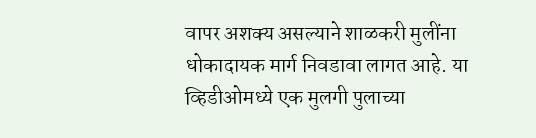वापर अशक्य असल्याने शाळकरी मुलींना धोकादायक मार्ग निवडावा लागत आहे. या व्हिडीओमध्ये एक मुलगी पुलाच्या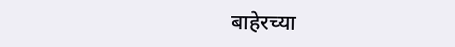बाहेरच्या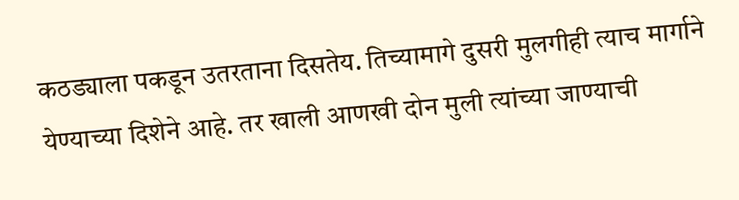कठड्याला पकडून उतरताना दिसतेय. तिच्यामागे दुसरी मुलगीही त्याच मार्गाने येण्याच्या दिशेने आहे. तर खाली आणखी दोन मुली त्यांच्या जाण्याची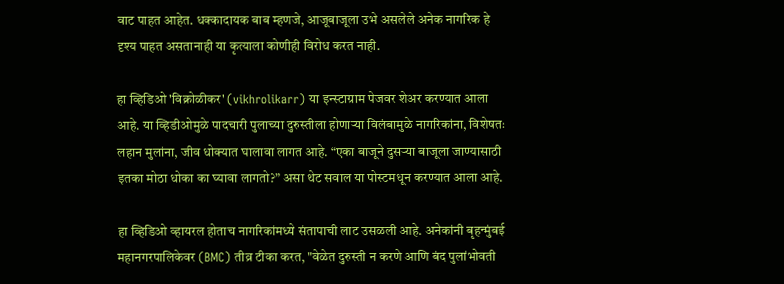वाट पाहत आहेत. धक्कादायक बाब म्हणजे, आजूबाजूला उभे असलेले अनेक नागरिक हे दृश्य पाहत असतानाही या कृत्याला कोणीही विरोध करत नाही.

हा व्हिडिओ 'विक्रोळीकर' (vikhrolikarr) या इन्स्टाग्राम पेजवर शेअर करण्यात आला आहे. या व्हिडीओमुळे पादचारी पुलाच्या दुरुस्तीला होणाऱ्या विलंबामुळे नागरिकांना, विशेषतः लहान मुलांना, जीव धोक्यात घालावा लागत आहे. “एका बाजूने दुसऱ्या बाजूला जाण्यासाठी इतका मोठा धोका का घ्यावा लागतो?” असा थेट सवाल या पोस्टमधून करण्यात आला आहे.

हा व्हिडिओ व्हायरल होताच नागरिकांमध्ये संतापाची लाट उसळली आहे. अनेकांनी बृहन्मुंबई महानगरपालिकेवर (BMC) तीव्र टीका करत, "वेळेत दुरुस्ती न करणे आणि बंद पुलांभोवती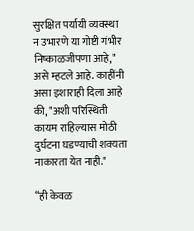सुरक्षित पर्यायी व्यवस्था न उभारणे या गोष्टी गंभीर निष्काळजीपणा आहे," असे म्हटले आहे. काहींनी असा इशाराही दिला आहे की, "अशी परिस्थिती कायम राहिल्यास मोठी दुर्घटना घडण्याची शक्यता नाकारता येत नाही."

“ही केवळ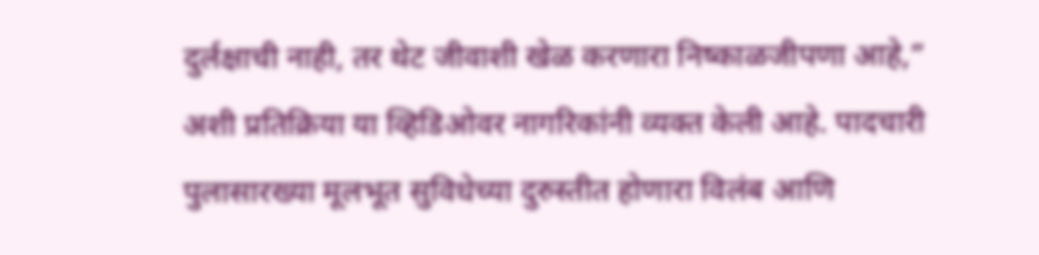दुर्लक्षाची नाही, तर थेट जीवाशी खेळ करणारा निष्काळजीपणा आहे,” अशी प्रतिक्रिया या व्हिडिओवर नागरिकांनी व्यक्त केली आहे. पादचारी पुलासारख्या मूलभूत सुविधेच्या दुरुस्तीत होणारा विलंब आणि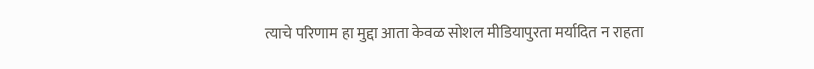त्याचे परिणाम हा मुद्दा आता केवळ सोशल मीडियापुरता मर्यादित न राहता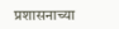प्रशासनाच्या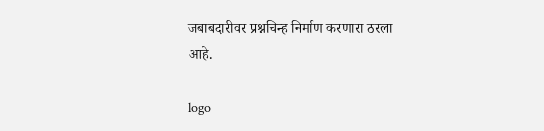जबाबदारीवर प्रश्नचिन्ह निर्माण करणारा ठरला आहे.

logo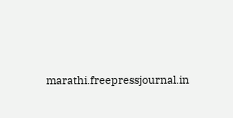marathi.freepressjournal.in